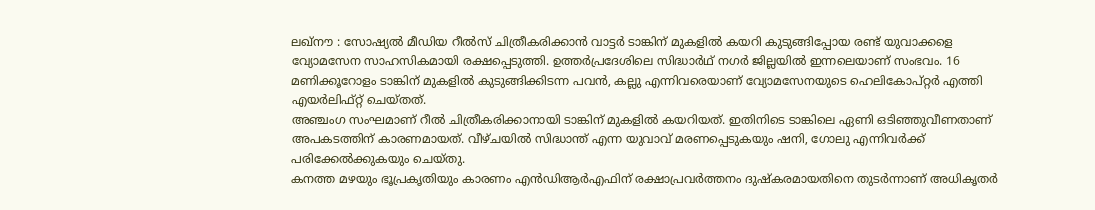ലഖ്നൗ : സോഷ്യൽ മീഡിയ റീൽസ് ചിത്രീകരിക്കാൻ വാട്ടർ ടാങ്കിന് മുകളിൽ കയറി കുടുങ്ങിപ്പോയ രണ്ട് യുവാക്കളെ വ്യോമസേന സാഹസികമായി രക്ഷപ്പെടുത്തി. ഉത്തർപ്രദേശിലെ സിദ്ധാർഥ് നഗർ ജില്ലയിൽ ഇന്നലെയാണ് സംഭവം. 16 മണിക്കൂറോളം ടാങ്കിന് മുകളിൽ കുടുങ്ങിക്കിടന്ന പവൻ, കല്ലു എന്നിവരെയാണ് വ്യോമസേനയുടെ ഹെലികോപ്റ്റർ എത്തി എയർലിഫ്റ്റ് ചെയ്തത്.
അഞ്ചംഗ സംഘമാണ് റീൽ ചിത്രീകരിക്കാനായി ടാങ്കിന് മുകളിൽ കയറിയത്. ഇതിനിടെ ടാങ്കിലെ ഏണി ഒടിഞ്ഞുവീണതാണ് അപകടത്തിന് കാരണമായത്. വീഴ്ചയിൽ സിദ്ധാന്ത് എന്ന യുവാവ് മരണപ്പെടുകയും ഷനി, ഗോലു എന്നിവർക്ക് പരിക്കേൽക്കുകയും ചെയ്തു.
കനത്ത മഴയും ഭൂപ്രകൃതിയും കാരണം എൻഡിആർഎഫിന് രക്ഷാപ്രവർത്തനം ദുഷ്കരമായതിനെ തുടർന്നാണ് അധികൃതർ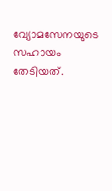വ്യോമസേനയുടെ സഹായം തേടിയത്.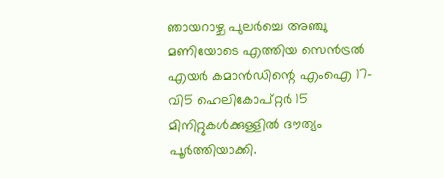ഞായറാഴ്ച പുലർച്ചെ അഞ്ചു മണിയോടെ എത്തിയ സെൻട്രൽ എയർ കമാൻഡിന്റെ എംഐ 17-വി5 ഹെലികോപ്റ്റർ 15 മിനിറ്റുകൾക്കുള്ളിൽ ദൗത്യം പൂർത്തിയാക്കി.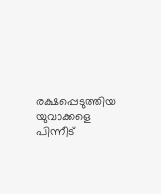രക്ഷപ്പെടുത്തിയ യുവാക്കളെ പിന്നീട്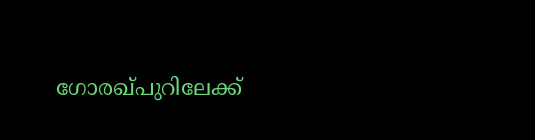ഗോരഖ്പുറിലേക്ക്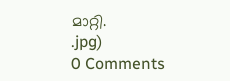മാറ്റി.
.jpg)
0 Comments